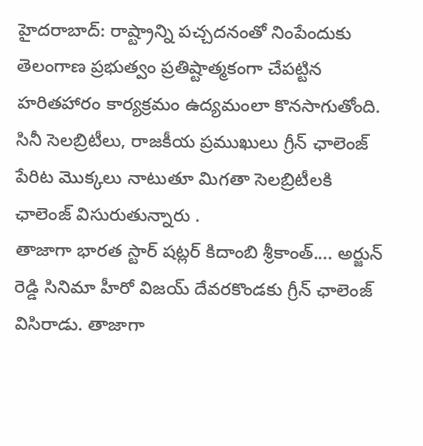హైదరాబాద్: రాష్ట్రాన్ని పచ్చదనంతో నింపేందుకు తెలంగాణ ప్రభుత్వం ప్రతిష్టాత్మకంగా చేపట్టిన హరితహారం కార్యక్రమం ఉద్యమంలా కొనసాగుతోంది. సినీ సెలబ్రిటీలు, రాజకీయ ప్రముఖులు గ్రీన్ ఛాలెంజ్ పేరిట మొక్కలు నాటుతూ మిగతా సెలబ్రిటీలకి ఛాలెంజ్ విసురుతున్నారు .
తాజాగా భారత స్టార్ షట్లర్ కిదాంబి శ్రీకాంత్.... అర్జున్ రెడ్డి సినిమా హీరో విజయ్ దేవరకొండకు గ్రీన్ ఛాలెంజ్ విసిరాడు. తాజాగా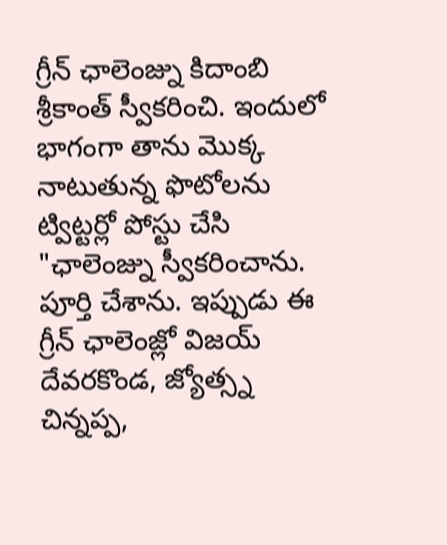గ్రీన్ ఛాలెంజ్ను కిదాంబి శ్రీకాంత్ స్వీకరించి. ఇందులో భాగంగా తాను మొక్క నాటుతున్న ఫొటోలను ట్విట్టర్లో పోస్టు చేసి "ఛాలెంజ్ను స్వీకరించాను. పూర్తి చేశాను. ఇప్పుడు ఈ గ్రీన్ ఛాలెంజ్లో విజయ్ దేవరకొండ, జ్యోత్స్న చిన్నప్ప,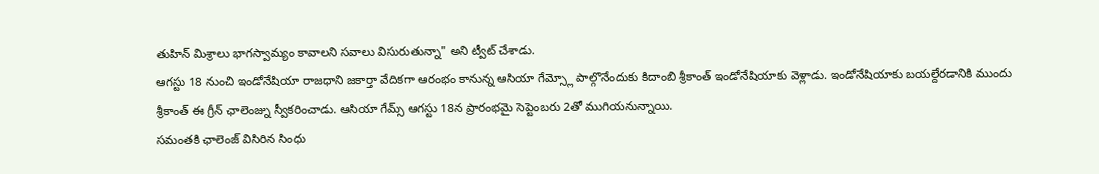తుహిన్ మిశ్రాలు భాగస్వామ్యం కావాలని సవాలు విసురుతున్నా" అని ట్వీట్ చేశాడు.
ఆగస్టు 18 నుంచి ఇండోనేషియా రాజధాని జకార్తా వేదికగా ఆరంభం కానున్న ఆసియా గేమ్స్లో పాల్గొనేందుకు కిదాంబి శ్రీకాంత్ ఇండోనేషియాకు వెళ్లాడు. ఇండోనేషియాకు బయల్దేరడానికి ముందు శ్రీకాంత్ ఈ గ్రీన్ ఛాలెంజ్ను స్వీకరించాడు. ఆసియా గేమ్స్ ఆగస్టు 18న ప్రారంభమై సెప్టెంబరు 2తో ముగియనున్నాయి.
సమంతకి ఛాలెంజ్ విసిరిన సింధు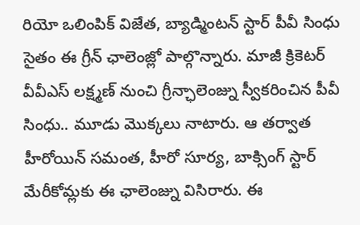రియో ఒలింపిక్ విజేత, బ్యాడ్మింటన్ స్టార్ పీవీ సింధు సైతం ఈ గ్రీన్ ఛాలెంజ్లో పాల్గొన్నారు. మాజీ క్రికెటర్ వీవీఎస్ లక్ష్మణ్ నుంచి గ్రీన్ఛాలెంజ్ను స్వీకరించిన పీవీ సింధు.. మూడు మొక్కలు నాటారు. ఆ తర్వాత హీరోయిన్ సమంత, హీరో సూర్య, బాక్సింగ్ స్టార్ మేరీకోమ్లకు ఈ ఛాలెంజ్ను విసిరారు. ఈ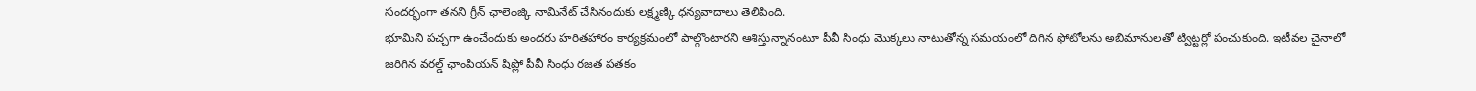సందర్భంగా తనని గ్రీన్ ఛాలెంజ్కి నామినేట్ చేసినందుకు లక్ష్మణ్కి ధన్యవాదాలు తెలిపింది.
భూమిని పచ్చగా ఉంచేందుకు అందరు హరితహారం కార్యక్రమంలో పాల్గొంటారని ఆశిస్తున్నానంటూ పీవీ సింధు మొక్కలు నాటుతోన్న సమయంలో దిగిన ఫోటోలను అబిమానులతో ట్విట్టర్లో పంచుకుంది. ఇటీవల చైనాలో జరిగిన వరల్డ్ ఛాంపియన్ షిప్లో పీవీ సింధు రజత పతకం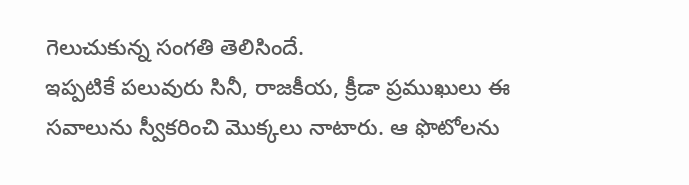గెలుచుకున్న సంగతి తెలిసిందే.
ఇప్పటికే పలువురు సినీ, రాజకీయ, క్రీడా ప్రముఖులు ఈ సవాలును స్వీకరించి మొక్కలు నాటారు. ఆ ఫొటోలను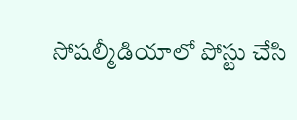సోషల్మీడియాలో పోస్టు చేసి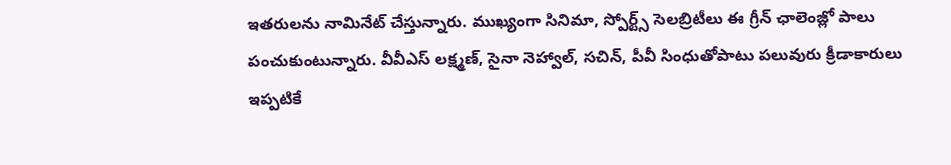ఇతరులను నామినేట్ చేస్తున్నారు. ముఖ్యంగా సినిమా, స్పోర్ట్స్ సెలబ్రిటీలు ఈ గ్రీన్ ఛాలెంజ్లో పాలు పంచుకుంటున్నారు. వీవీఎస్ లక్ష్మణ్, సైనా నెహ్వాల్, సచిన్, పీవీ సింధుతోపాటు పలువురు క్రీడాకారులు ఇప్పటికే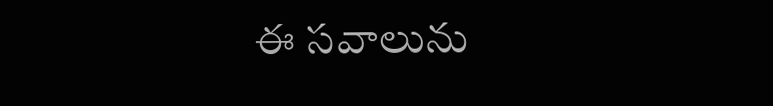ఈ సవాలును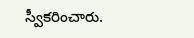స్వీకరించారు.